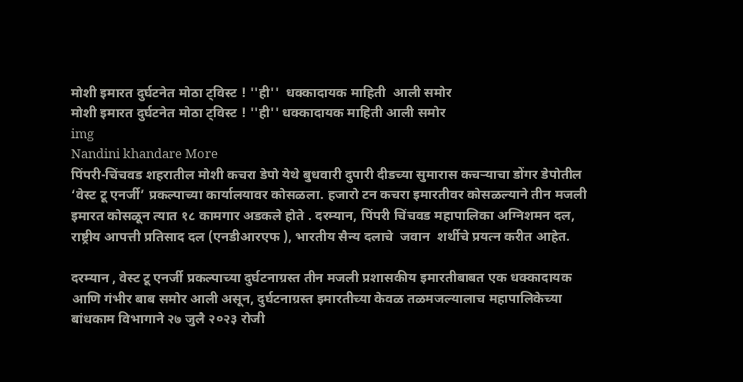मोशी इमारत दुर्घटनेत मोठा ट्विस्ट ! ''ही''  धक्कादायक माहिती  आली समोर
मोशी इमारत दुर्घटनेत मोठा ट्विस्ट ! ''ही'' धक्कादायक माहिती आली समोर
img
Nandini khandare More
पिंपरी-चिंचवड शहरातील मोशी कचरा डेपो येथे बुधवारी दुपारी दीडच्या सुमारास कचऱ्याचा डोंगर डेपोतील ‘वेस्ट टू एनर्जी’ प्रकल्पाच्या कार्यालयावर कोसळला. हजारो टन कचरा इमारतीवर कोसळल्याने तीन मजली इमारत कोसळून त्यात १८ कामगार अडकले होते . दरम्यान, पिंपरी चिंचवड महापालिका अग्निशमन दल, राष्ट्रीय आपत्ती प्रतिसाद दल (एनडीआरएफ ), भारतीय सैन्य दलाचे  जवान  शर्थीचे प्रयत्न करीत आहेत.

दरम्यान , वेस्ट टू एनर्जी प्रकल्पाच्या दुर्घटनाग्रस्त तीन मजली प्रशासकीय इमारतीबाबत एक धक्कादायक आणि गंभीर बाब समोर आली असून, दुर्घटनाग्रस्त इमारतीच्या केवळ तळमजल्यालाच महापालिकेच्या बांधकाम विभागाने २७ जुलै २०२३ रोजी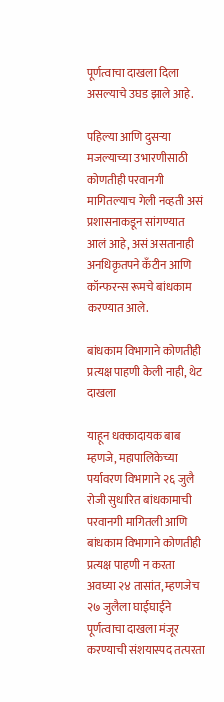पूर्णत्वाचा दाखला दिला असल्याचे उघड झाले आहे.

पहिल्या आणि दुसऱ्या मजल्याच्या उभारणीसाठी कोणतीही परवानगी मागितल्याच गेली नव्हती असं प्रशासनाकडून सांगण्यात आलं आहे, असं असतानाही अनधिकृतपने कँटीन आणि कॉन्फरन्स रूमचे बांधकाम करण्यात आले.

बांधकाम विभागाने कोणतीही प्रत्यक्ष पाहणी केली नाही, थेट दाखला

याहून धक्कादायक बाब म्हणजे, महापालिकेच्या पर्यावरण विभागाने २६ जुलै रोजी सुधारित बांधकामाची परवानगी मागितली आणि बांधकाम विभागाने कोणतीही प्रत्यक्ष पाहणी न करता अवघ्या २४ तासांत, म्हणजेच २७ जुलैला घाईघाईने पूर्णत्वाचा दाखला मंजूर करण्याची संशयास्पद तत्परता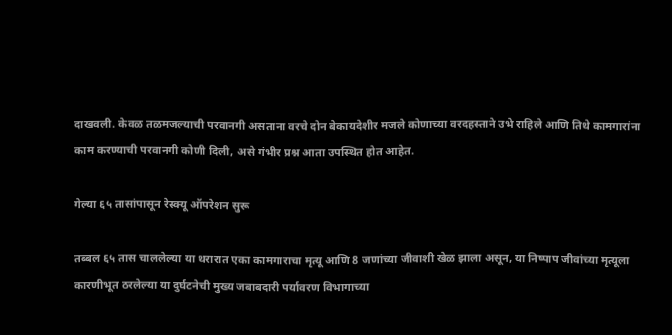दाखवली. केवळ तळमजल्याची परवानगी असताना वरचे दोन बेकायदेशीर मजले कोणाच्या वरदहस्ताने उभे राहिले आणि तिथे कामगारांना काम करण्याची परवानगी कोणी दिली, असे गंभीर प्रश्न आता उपस्थित होत आहेत.

गेल्या ६५ तासांपासून रेस्क्यू ऑपरेशन सुरू

तब्बल ६५ तास चाललेल्या या थरारात एका कामगाराचा मृत्यू आणि 8 जणांच्या जीवाशी खेळ झाला असून, या निष्पाप जीवांच्या मृत्यूला कारणीभूत ठरलेल्या या दुर्घटनेची मुख्य जबाबदारी पर्यावरण विभागाच्या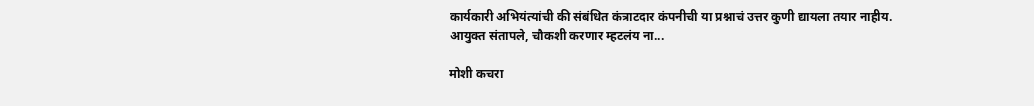कार्यकारी अभियंत्यांची की संबंधित कंत्राटदार कंपनीची या प्रश्नाचं उत्तर कुणी द्यायला तयार नाहीय.
आयुक्त संतापले, चौकशी करणार म्हटलंय ना...

मोशी कचरा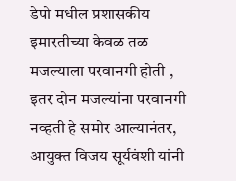डेपो मधील प्रशासकीय इमारतीच्या केवळ तळ मजल्याला परवानगी होती , इतर दोन मजल्यांना परवानगी नव्हती हे समोर आल्यानंतर, आयुक्त विजय सूर्यवंशी यांनी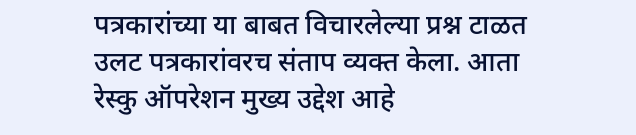पत्रकारांच्या या बाबत विचारलेल्या प्रश्न टाळत उलट पत्रकारांवरच संताप व्यक्त केला. आता रेस्कु ऑपरेशन मुख्य उद्देश आहे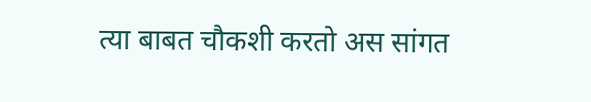त्या बाबत चौकशी करतो अस सांगत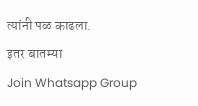त्यांनी पळ काढला.
इतर बातम्या
Join Whatsapp Group